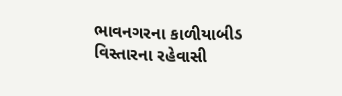ભાવનગરના કાળીયાબીડ વિસ્તારના રહેવાસી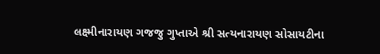લક્ષ્મીનારાયણ ગજજુ ગુપ્તાએ શ્રી સત્યનારાયણ સોસાયટીના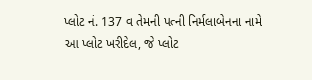પ્લોટ નં. 137 વ તેમની પત્ની નિર્મલાબેનના નામે આ પ્લોટ ખરીદેલ, જે પ્લોટ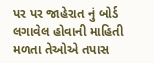પર પર જાહેરાત નું બોર્ડ લગાવેલ હોવાની માહિતી મળતા તેઓએ તપાસ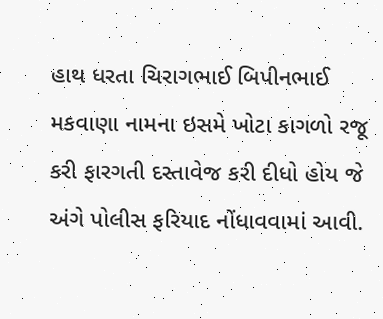હાથ ધરતા ચિરાગભાઈ બિપીનભાઈ મકવાણા નામના ઇસમે ખોટા કાગળો રજૂ કરી ફારગતી દસ્તાવેજ કરી દીધો હોય જે અંગે પોલીસ ફરિયાદ નોંધાવવામાં આવી.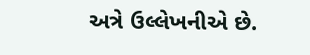અત્રે ઉલ્લેખનીએ છે.